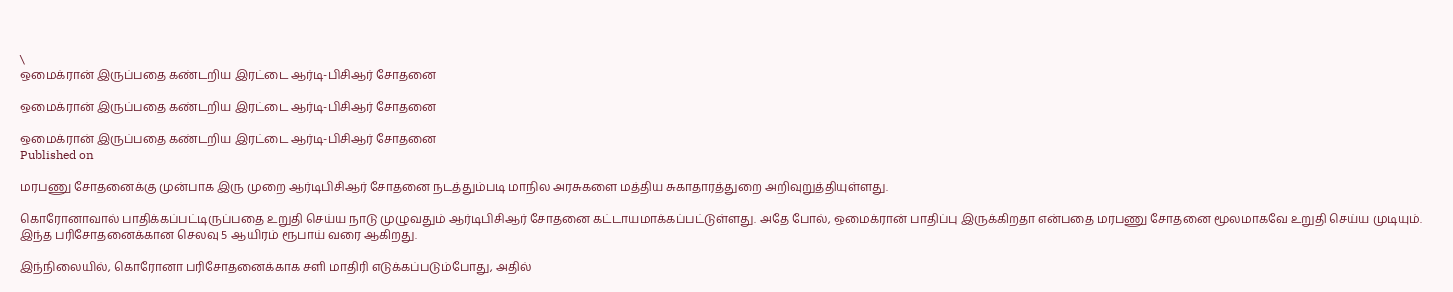\
ஒமைக்ரான் இருப்பதை கண்டறிய இரட்டை ஆர்டி-பிசிஆர் சோதனை

ஒமைக்ரான் இருப்பதை கண்டறிய இரட்டை ஆர்டி-பிசிஆர் சோதனை

ஒமைக்ரான் இருப்பதை கண்டறிய இரட்டை ஆர்டி-பிசிஆர் சோதனை
Published on

மரபணு சோதனைக்கு முன்பாக இரு முறை ஆர்டிபிசிஆர் சோதனை நடத்தும்படி மாநில அரசுகளை மத்திய சுகாதாரத்துறை அறிவுறுத்தியுள்ளது.

கொரோனாவால் பாதிக்கப்பட்டிருப்பதை உறுதி செய்ய நாடு முழுவதும் ஆர்டிபிசிஆர் சோதனை கட்டாயமாக்கப்பட்டுள்ளது. அதே போல், ஒமைக்ரான் பாதிப்பு இருக்கிறதா என்பதை மரபணு சோதனை மூலமாகவே உறுதி செய்ய முடியும். இந்த பரிசோதனைக்கான செலவு 5 ஆயிரம் ரூபாய் வரை ஆகிறது.

இந்நிலையில், கொரோனா பரிசோதனைக்காக சளி மாதிரி எடுக்கப்படும்போது, அதில்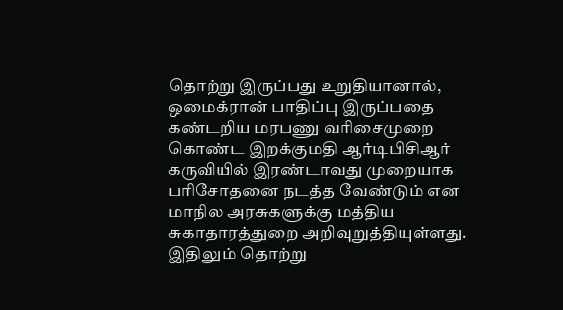தொற்று இருப்பது உறுதியானால், ஒமைக்ரான் பாதிப்பு இருப்பதை கண்டறிய மரபணு வரிசைமுறை கொண்ட இறக்குமதி ஆர்டிபிசிஆர் கருவியில் இரண்டாவது முறையாக பரிசோதனை நடத்த வேண்டும் என மாநில அரசுகளுக்கு மத்திய சுகாதாரத்துறை அறிவுறுத்தியுள்ளது. இதிலும் தொற்று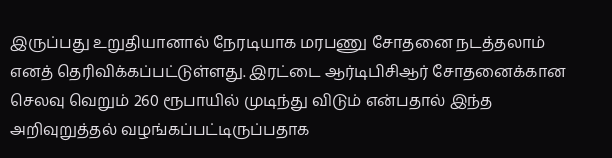இருப்பது உறுதியானால் நேரடியாக மரபணு சோதனை நடத்தலாம் எனத் தெரிவிக்கப்பட்டுள்ளது. இரட்டை ஆர்டிபிசிஆர் சோதனைக்கான செலவு வெறும் 260 ரூபாயில் முடிந்து விடும் என்பதால் இந்த அறிவுறுத்தல் வழங்கப்பட்டிருப்பதாக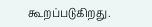கூறப்படுகிறது.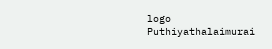logo
Puthiyathalaimurai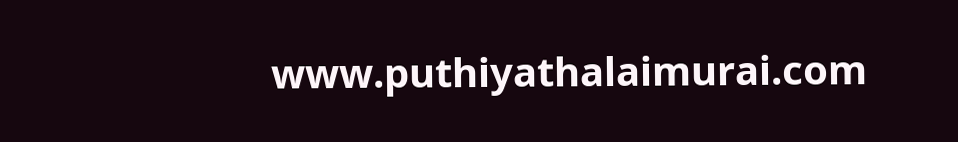www.puthiyathalaimurai.com